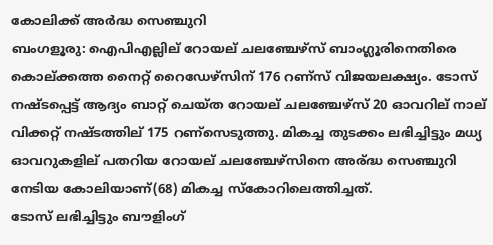കോലിക്ക് അര്‍ദ്ധ സെഞ്ചുറി
ബംഗളൂരു: ഐപിഎല്ലില് റോയല് ചലഞ്ചേഴ്സ് ബാംഗ്ലൂരിനെതിരെ കൊല്ക്കത്ത നൈറ്റ് റൈഡേഴ്സിന് 176 റണ്സ് വിജയലക്ഷ്യം. ടോസ് നഷ്ടപ്പെട്ട് ആദ്യം ബാറ്റ് ചെയ്ത റോയല് ചലഞ്ചേഴ്സ് 20 ഓവറില് നാല് വിക്കറ്റ് നഷ്ടത്തില് 175 റണ്സെടുത്തു. മികച്ച തുടക്കം ലഭിച്ചിട്ടും മധ്യ ഓവറുകളില് പതറിയ റോയല് ചലഞ്ചേഴ്സിനെ അര്ദ്ധ സെഞ്ചുറി നേടിയ കോലിയാണ്(68) മികച്ച സ്കോറിലെത്തിച്ചത്.
ടോസ് ലഭിച്ചിട്ടും ബൗളിംഗ്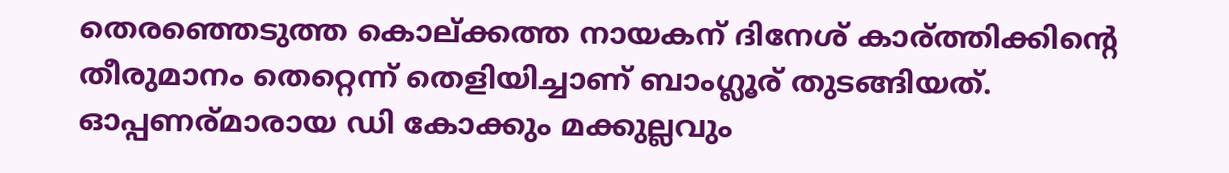തെരഞ്ഞെടുത്ത കൊല്ക്കത്ത നായകന് ദിനേശ് കാര്ത്തിക്കിന്റെ തീരുമാനം തെറ്റെന്ന് തെളിയിച്ചാണ് ബാംഗ്ലൂര് തുടങ്ങിയത്. ഓപ്പണര്മാരായ ഡി കോക്കും മക്കുല്ലവും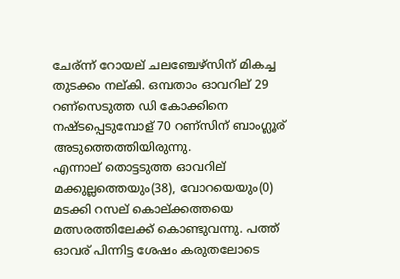ചേര്ന്ന് റോയല് ചലഞ്ചേഴ്സിന് മികച്ച തുടക്കം നല്കി. ഒമ്പതാം ഓവറില് 29 റണ്സെടുത്ത ഡി കോക്കിനെ നഷ്ടപ്പെടുമ്പോള് 70 റണ്സിന് ബാംഗ്ലൂര് അടുത്തെത്തിയിരുന്നു.
എന്നാല് തൊട്ടടുത്ത ഓവറില് മക്കുല്ലത്തെയും(38), വോറയെയും(0) മടക്കി റസല് കൊല്ക്കത്തയെ മത്സരത്തിലേക്ക് കൊണ്ടുവന്നു. പത്ത് ഓവര് പിന്നിട്ട ശേഷം കരുതലോടെ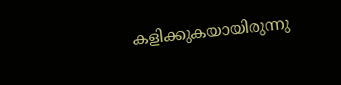കളിക്കുകയായിരുന്നു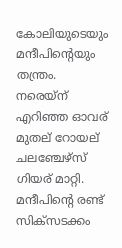കോലിയുടെയും മന്ദീപിന്റെയും തന്ത്രം. നരെയ്ന് എറിഞ്ഞ ഓവര് മുതല് റോയല് ചലഞ്ചേഴ്സ് ഗിയര് മാറ്റി. മന്ദീപിന്റെ രണ്ട് സിക്സടക്കം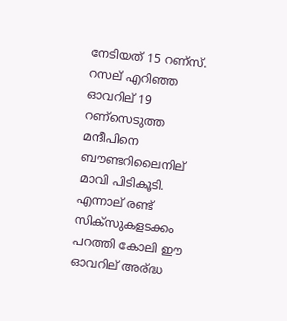നേടിയത് 15 റണ്സ്.
റസല് എറിഞ്ഞ ഓവറില് 19 റണ്സെടുത്ത മന്ദീപിനെ ബൗണ്ടറിലൈനില് മാവി പിടികൂടി. എന്നാല് രണ്ട് സിക്സുകളടക്കം പറത്തി കോലി ഈ ഓവറില് അര്ദ്ധ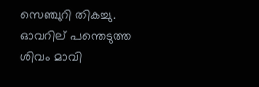സെഞ്ചുറി തികച്ചു. ഓവറില് പന്തെടുത്ത ശിവം മാവി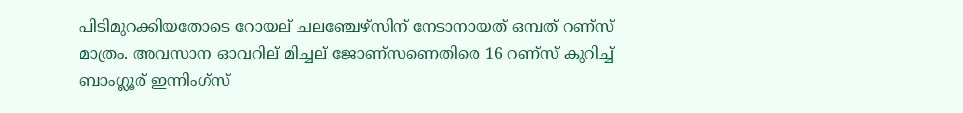പിടിമുറക്കിയതോടെ റോയല് ചലഞ്ചേഴ്സിന് നേടാനായത് ഒമ്പത് റണ്സ് മാത്രം. അവസാന ഓവറില് മിച്ചല് ജോണ്സണെതിരെ 16 റണ്സ് കുറിച്ച് ബാംഗ്ലൂര് ഇന്നിംഗ്സ്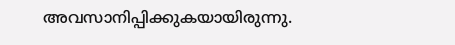അവസാനിപ്പിക്കുകയായിരുന്നു.